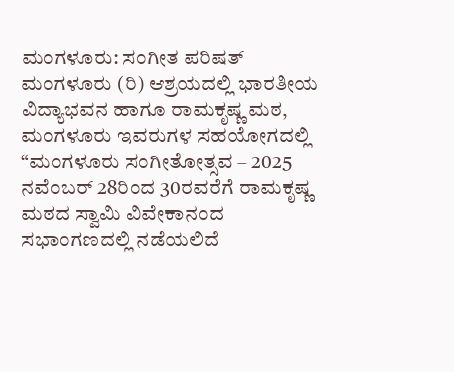ಮಂಗಳೂರು: ಸಂಗೀತ ಪರಿಷತ್ ಮಂಗಳೂರು (ರಿ) ಆಶ್ರಯದಲ್ಲಿ ಭಾರತೀಯ ವಿದ್ಯಾಭವನ ಹಾಗೂ ರಾಮಕೃಷ್ಣ ಮಠ, ಮಂಗಳೂರು ಇವರುಗಳ ಸಹಯೋಗದಲ್ಲಿ “ಮಂಗಳೂರು ಸಂಗೀತೋತ್ಸವ – 2025 ನವೆಂಬರ್ 28ರಿಂದ 30ರವರೆಗೆ ರಾಮಕೃಷ್ಣ ಮಠದ ಸ್ವಾಮಿ ವಿವೇಕಾನಂದ ಸಭಾಂಗಣದಲ್ಲಿ ನಡೆಯಲಿದೆ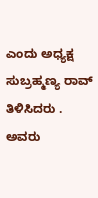ಎಂದು ಅಧ್ಯಕ್ಷ ಸುಬ್ರಹ್ಮಣ್ಯ ರಾವ್ ತಿಳಿಸಿದರು .
ಅವರು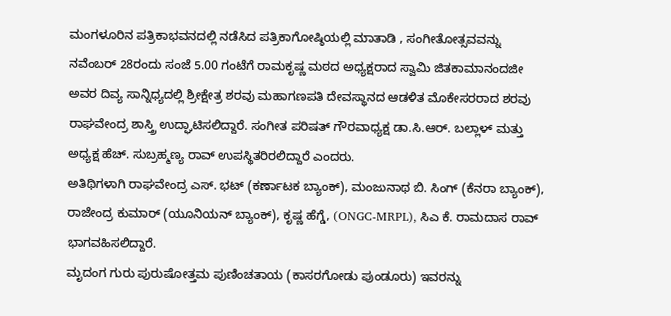ಮಂಗಳೂರಿನ ಪತ್ರಿಕಾಭವನದಲ್ಲಿ ನಡೆಸಿದ ಪತ್ರಿಕಾಗೋಷ್ಠಿಯಲ್ಲಿ ಮಾತಾಡಿ , ಸಂಗೀತೋತ್ಸವವನ್ನು ನವೆಂಬರ್ 28ರಂದು ಸಂಜೆ 5.00 ಗಂಟೆಗೆ ರಾಮಕೃಷ್ಣ ಮಠದ ಅಧ್ಯಕ್ಷರಾದ ಸ್ವಾಮಿ ಜಿತಕಾಮಾನಂದಜೀ ಅವರ ದಿವ್ಯ ಸಾನ್ನಿಧ್ಯದಲ್ಲಿ ಶ್ರೀಕ್ಷೇತ್ರ ಶರವು ಮಹಾಗಣಪತಿ ದೇವಸ್ಥಾನದ ಆಡಳಿತ ಮೊಕೇಸರರಾದ ಶರವು ರಾಘವೇಂದ್ರ ಶಾಸ್ತ್ರಿ ಉದ್ಘಾಟಿಸಲಿದ್ದಾರೆ. ಸಂಗೀತ ಪರಿಷತ್ ಗೌರವಾಧ್ಯಕ್ಷ ಡಾ.ಸಿ.ಆರ್. ಬಲ್ಲಾಳ್ ಮತ್ತು ಅಧ್ಯಕ್ಷ ಹೆಚ್. ಸುಬ್ರಹ್ಮಣ್ಯ ರಾವ್ ಉಪಸ್ಥಿತರಿರಲಿದ್ದಾರೆ ಎಂದರು.
ಅತಿಥಿಗಳಾಗಿ ರಾಘವೇಂದ್ರ ಎಸ್. ಭಟ್ (ಕರ್ಣಾಟಕ ಬ್ಯಾಂಕ್), ಮಂಜುನಾಥ ಬಿ. ಸಿಂಗ್ (ಕೆನರಾ ಬ್ಯಾಂಕ್), ರಾಜೇಂದ್ರ ಕುಮಾರ್ (ಯೂನಿಯನ್ ಬ್ಯಾಂಕ್), ಕೃಷ್ಣ ಹೆಗ್ಡೆ, (ONGC-MRPL), ಸಿಎ ಕೆ. ರಾಮದಾಸ ರಾವ್ ಭಾಗವಹಿಸಲಿದ್ದಾರೆ.
ಮೃದಂಗ ಗುರು ಪುರುಷೋತ್ತಮ ಪುಣಿಂಚತಾಯ (ಕಾಸರಗೋಡು ಪುಂಡೂರು) ಇವರನ್ನು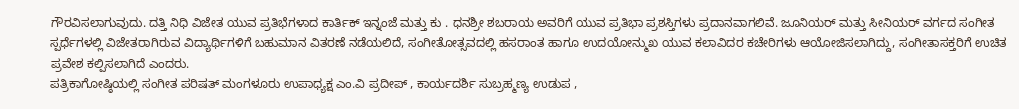ಗೌರವಿಸಲಾಗುವುದು. ದತ್ತಿ ನಿಧಿ ವಿಜೇತ ಯುವ ಪ್ರತಿಭೆಗಳಾದ ಕಾರ್ತಿಕ್ ಇನ್ನಂಜೆ ಮತ್ತು ಕು . ಧನಶ್ರೀ ಶಬರಾಯ ಅವರಿಗೆ ಯುವ ಪ್ರತಿಭಾ ಪ್ರಶಸ್ತಿಗಳು ಪ್ರದಾನವಾಗಲಿವೆ. ಜೂನಿಯರ್ ಮತ್ತು ಸೀನಿಯರ್ ವರ್ಗದ ಸಂಗೀತ ಸ್ಪರ್ಧೆಗಳಲ್ಲಿ ವಿಜೇತರಾಗಿರುವ ವಿದ್ಯಾರ್ಥಿಗಳಿಗೆ ಬಹುಮಾನ ವಿತರಣೆ ನಡೆಯಲಿದೆ, ಸಂಗೀತೋತ್ಸವದಲ್ಲಿ ಹಸರಾಂತ ಹಾಗೂ ಉದಯೋನ್ಮುಖ ಯುವ ಕಲಾವಿದರ ಕಚೇರಿಗಳು ಆಯೋಜಿಸಲಾಗಿದ್ದು, ಸಂಗೀತಾಸಕ್ತರಿಗೆ ಉಚಿತ ಪ್ರವೇಶ ಕಲ್ಪಿಸಲಾಗಿದೆ ಎಂದರು.
ಪತ್ರಿಕಾಗೋಷ್ಠಿಯಲ್ಲಿ ಸಂಗೀತ ಪರಿಷತ್ ಮಂಗಳೂರು ಉಪಾಧ್ಯಕ್ಷ ಎಂ.ವಿ ಪ್ರದೀಪ್ , ಕಾರ್ಯದರ್ಶಿ ಸುಬ್ರಹ್ಮಣ್ಯ ಉಡುಪ ,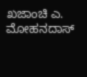ಖಜಾಂಚಿ ಎ. ಮೋಹನದಾಸ್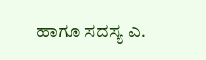ಹಾಗೂ ಸದಸ್ಯ ಎ.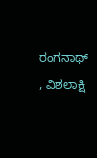ರಂಗನಾಥ್ , ವಿಶಲಾಕ್ಷಿ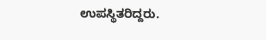ಉಪಸ್ಥಿತರಿದ್ದರು.